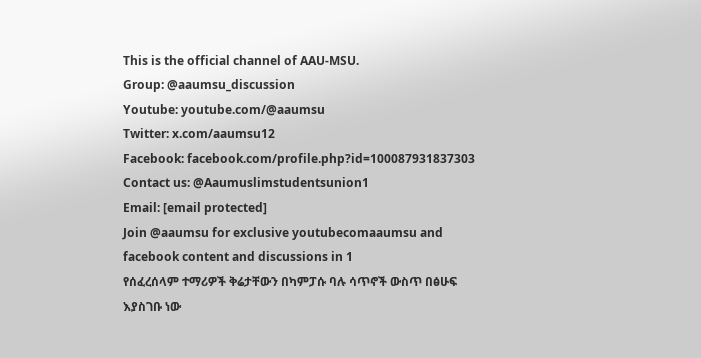This is the official channel of AAU-MSU.
Group: @aaumsu_discussion
Youtube: youtube.com/@aaumsu
Twitter: x.com/aaumsu12
Facebook: facebook.com/profile.php?id=100087931837303
Contact us: @Aaumuslimstudentsunion1
Email: [email protected]
Join @aaumsu for exclusive youtubecomaaumsu and facebook content and discussions in 1
የሰፈረሰላም ተማሪዎች ቅሬታቸውን በካምፓሱ ባሉ ሳጥኖች ውስጥ በፅሁፍ እያስገቡ ነው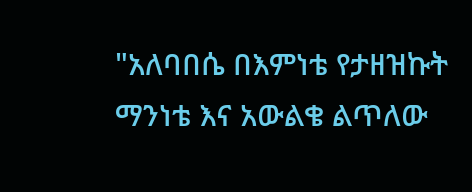"አለባበሴ በእምነቴ የታዘዝኩት ማንነቴ እና አውልቄ ልጥለው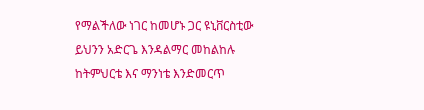የማልችለው ነገር ከመሆኑ ጋር ዩኒቨርስቲው ይህንን አድርጌ እንዳልማር መከልከሉ ከትምህርቴ እና ማንነቴ እንድመርጥ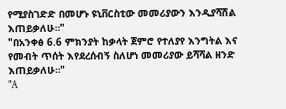የሚያስገድድ በመሆኑ ዩኒቨርስቲው መመሪያውን እንዲያሻሽል እጠይቃለሁ።"
"በአንቀፅ 6.6 ምክንያት ከቃላት ጀምሮ የተለያየ እንግትል እና የመብት ጥሰት እየደረሰብኝ ስለሆነ መመሪያው ይሻሻል ዘንድ እጠይቃለሁ።"
"A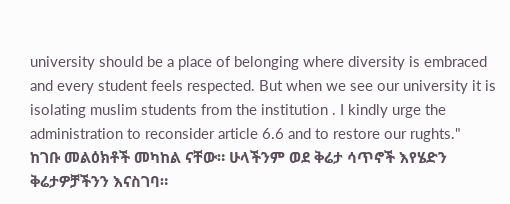university should be a place of belonging where diversity is embraced and every student feels respected. But when we see our university it is isolating muslim students from the institution . I kindly urge the administration to reconsider article 6.6 and to restore our rughts."
ከገቡ መልዕክቶች መካከል ናቸው። ሁላችንም ወደ ቅሬታ ሳጥኖች እየሄድን ቅሬታዎቻችንን እናስገባ።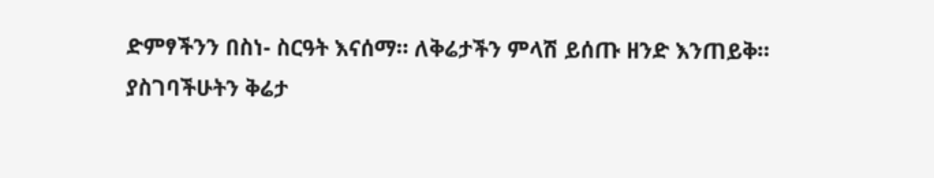ድምፃችንን በስነ- ስርዓት እናሰማ። ለቅሬታችን ምላሽ ይሰጡ ዘንድ እንጠይቅ።
ያስገባችሁትን ቅሬታ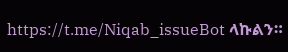https://t.me/Niqab_issueBot ላኩልን።